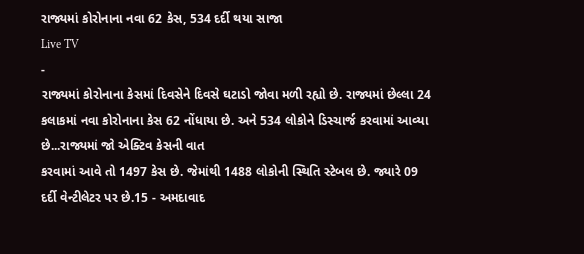રાજ્યમાં કોરોનાના નવા 62 કેસ, 534 દર્દી થયા સાજા
Live TV
-
રાજ્યમાં કોરોનાના કેસમાં દિવસેને દિવસે ઘટાડો જોવા મળી રહ્યો છે. રાજ્યમાં છેલ્લા 24 કલાકમાં નવા કોરોનાના કેસ 62 નોંધાયા છે. અને 534 લોકોને ડિસ્ચાર્જ કરવામાં આવ્યા છે...રાજ્યમાં જો એક્ટિવ કેસની વાત
કરવામાં આવે તો 1497 કેસ છે. જેમાંથી 1488 લોકોની સ્થિતિ સ્ટેબલ છે. જ્યારે 09 દર્દી વેન્ટીલેટર પર છે.15 - અમદાવાદ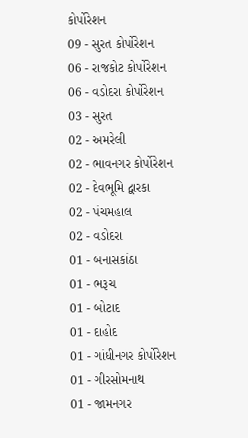કોર્પોરેશન
09 - સુરત કોર્પોરેશન
06 - રાજકોટ કોર્પોરેશન
06 - વડોદરા કોર્પોરેશન
03 - સુરત
02 - અમરેલી
02 - ભાવનગર કોર્પોરેશન
02 - દેવભૂમિ દ્વારકા
02 - પંચમહાલ
02 - વડોદરા
01 - બનાસકાંઠા
01 - ભરૂચ
01 - બોટાદ
01 - દાહોદ
01 - ગાંધીનગર કોર્પોરેશન
01 - ગીરસોમનાથ
01 - જામનગર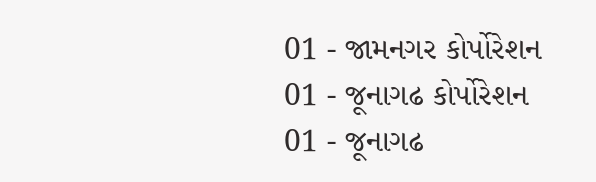01 - જામનગર કોર્પોરેશન
01 - જૂનાગઢ કોર્પોરેશન
01 - જૂનાગઢ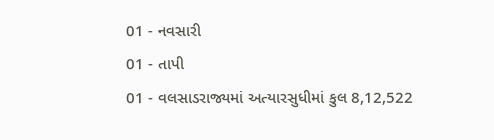01 - નવસારી
01 - તાપી
01 - વલસાડરાજ્યમાં અત્યારસુધીમાં કુલ 8,12,522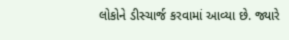લોકોને ડીસ્ચાર્જ કરવામાં આવ્યા છે. જ્યારે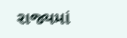રાજ્યમાં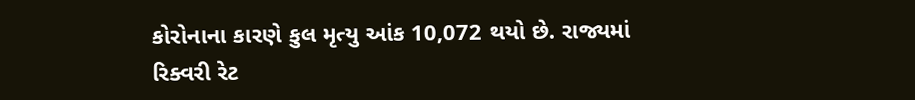કોરોનાના કારણે કુલ મૃત્યુ આંક 10,072 થયો છે. રાજ્યમાં રિક્વરી રેટ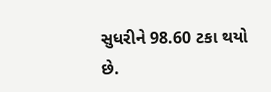સુધરીને 98.60 ટકા થયો છે.